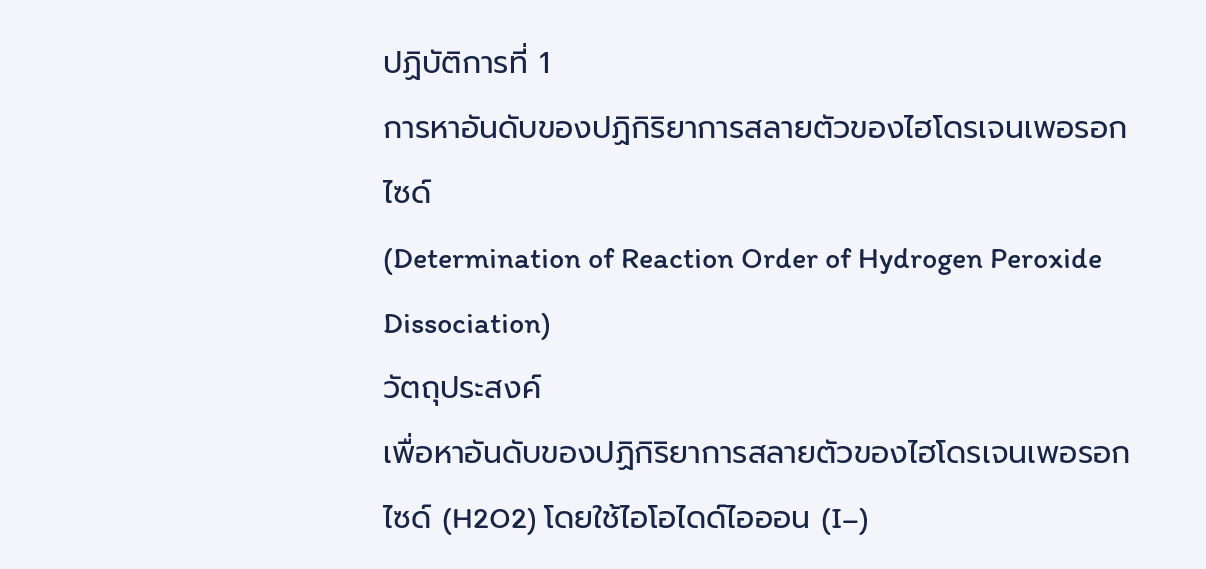ปฏิบัติการที่ 1
การหาอันดับของปฏิกิริยาการสลายตัวของไฮโดรเจนเพอรอกไซด์
(Determination of Reaction Order of Hydrogen Peroxide Dissociation)
วัตถุประสงค์
เพื่อหาอันดับของปฏิกิริยาการสลายตัวของไฮโดรเจนเพอรอกไซด์ (H2O2) โดยใช้ไอโอไดด์ไอออน (I–)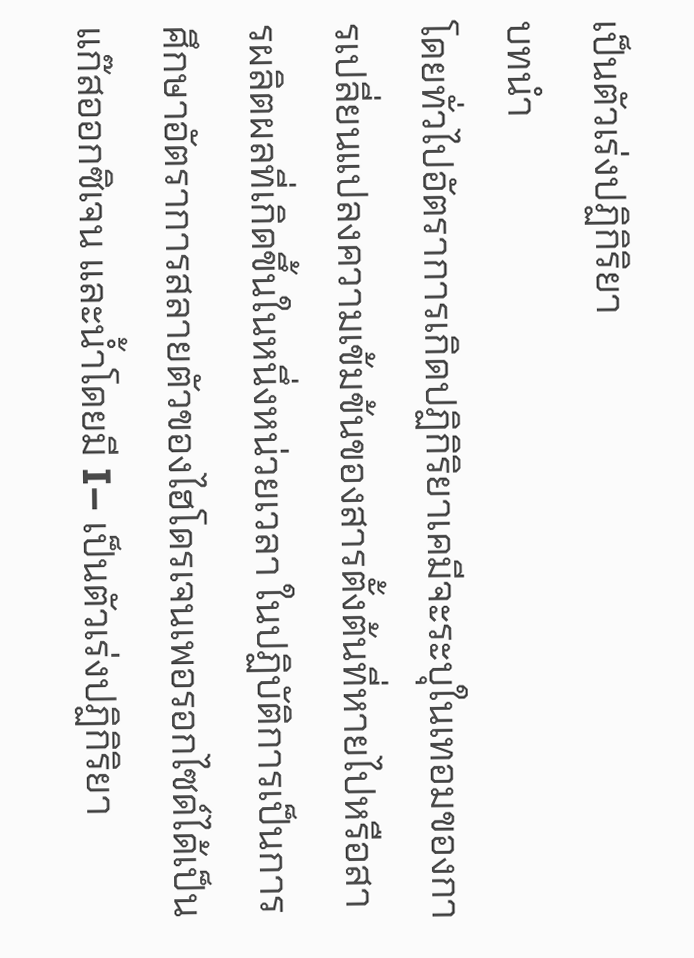เป็นตัวเร่งปฏิกิริยา
บทนำ
โดยทั่วไปอัตราการเกิดปฏิกิริยาเคมีจะระบุในเทอมของการเปลี่ยนแปลงความเข้มข้นของสารตั้งต้นที่หายไปหรือสารผลิตผลที่เกิดขึ้นในหนึ่งหน่วยเวลา ในปฏิบัติการเป็นการศึกษาอัตราการสลายตัวของไฮโดรเจนเพอรอกไซด์ได้เป็นแก๊สออกซิเจน และน้ำโดยมี I– เป็นตัวเร่งปฏิกิริยา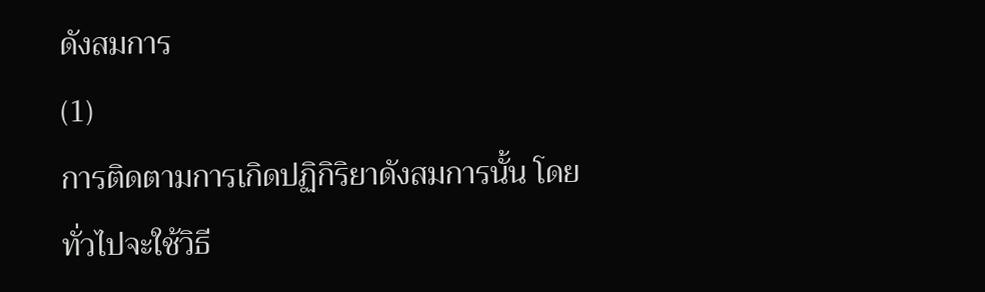ดังสมการ
(1)
การติดตามการเกิดปฏิกิริยาดังสมการนั้น โดยทั่วไปจะใช้วิธี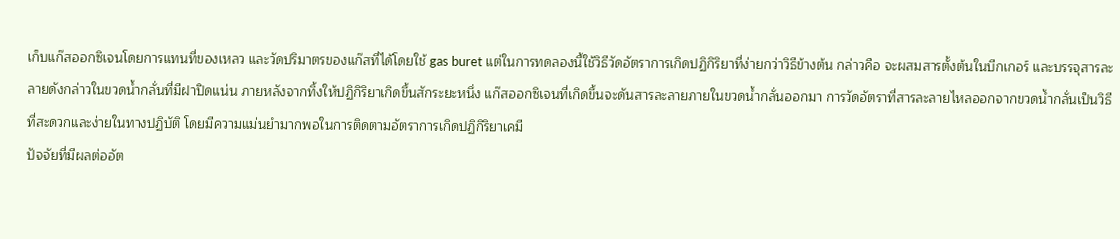เก็บแก๊สออกซิเจนโดยการแทนที่ของเหลว และวัดปริมาตรของแก๊สที่ได้โดยใช้ gas buret แต่ในการทดลองนี้ใช้วิธีวัดอัตราการเกิดปฏิกิริยาที่ง่ายกว่าวิธีข้างต้น กล่าวคือ จะผสมสารตั้งต้นในบีกเกอร์ และบรรจุสารละลายดังกล่าวในขวดน้ำกลั่นที่มีฝาปิดแน่น ภายหลังจากทิ้งให้ปฏิกิริยาเกิดขึ้นสักระยะหนึ่ง แก๊สออกซิเจนที่เกิดขึ้นจะดันสารละลายภายในขวดน้ำกลั่นออกมา การวัดอัตราที่สารละลายไหลออกจากขวดน้ำกลั่นเป็นวิธีที่สะดวกและง่ายในทางปฏิบัติ โดยมีความแม่นยำมากพอในการติดตามอัตราการเกิดปฏิกิริยาเคมี
ปัจจัยที่มีผลต่ออัต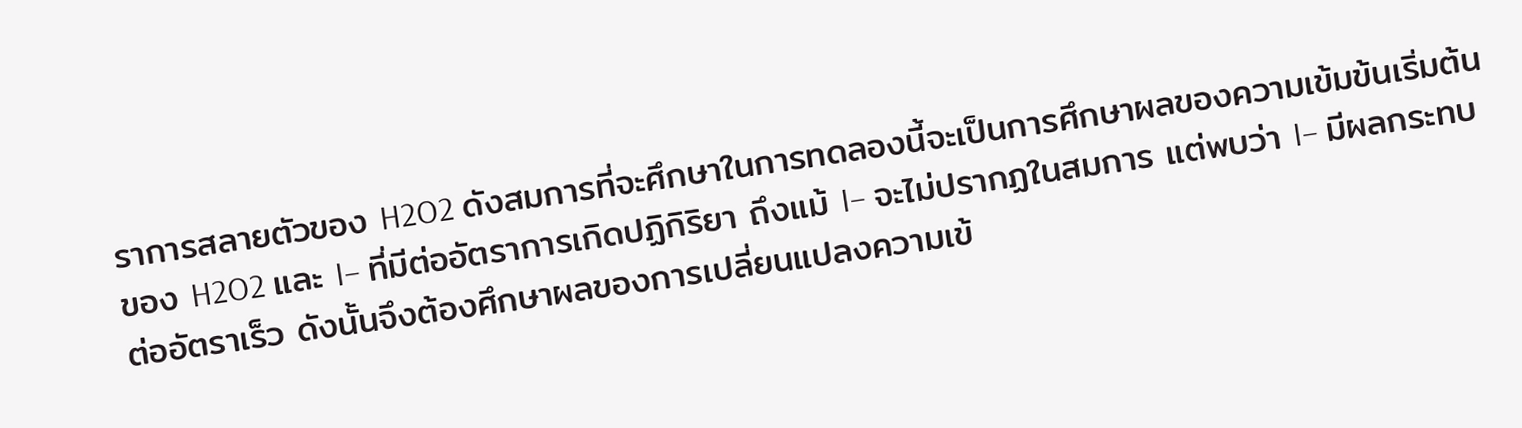ราการสลายตัวของ H2O2 ดังสมการที่จะศึกษาในการทดลองนี้จะเป็นการศึกษาผลของความเข้มข้นเริ่มต้นของ H2O2 และ I– ที่มีต่ออัตราการเกิดปฏิกิริยา ถึงแม้ I– จะไม่ปรากฏในสมการ แต่พบว่า I– มีผลกระทบต่ออัตราเร็ว ดังนั้นจึงต้องศึกษาผลของการเปลี่ยนแปลงความเข้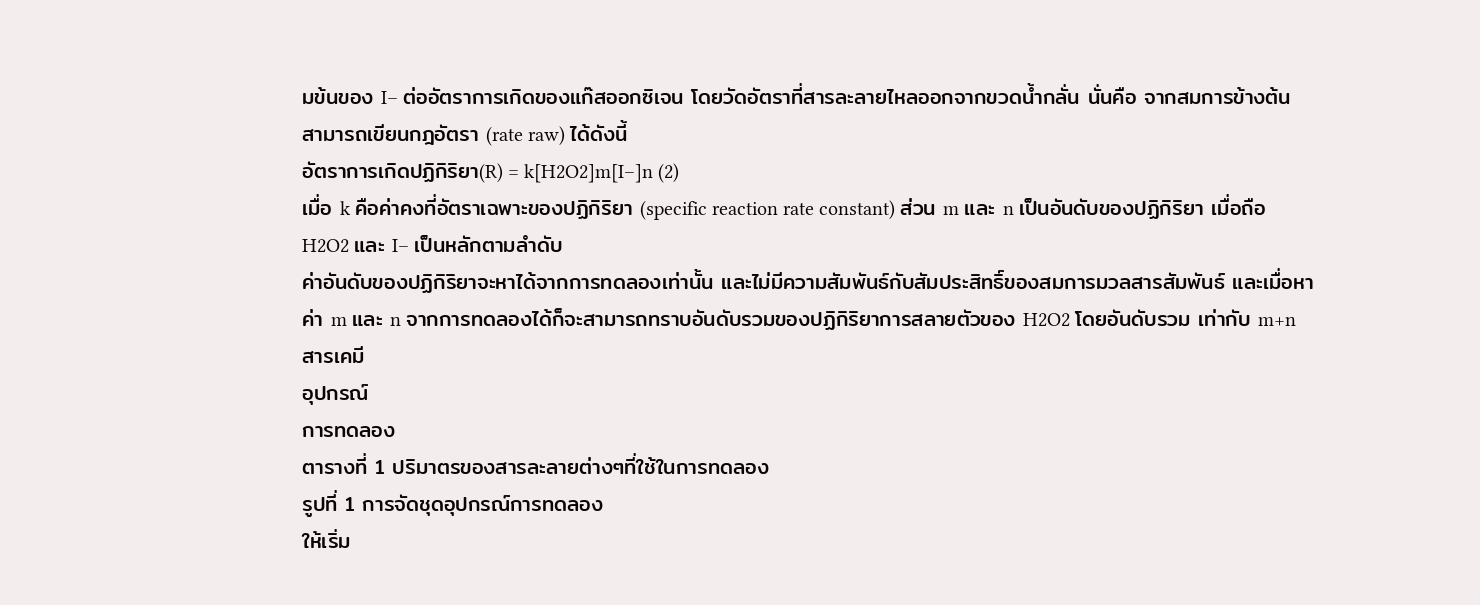มข้นของ I– ต่ออัตราการเกิดของแก๊สออกซิเจน โดยวัดอัตราที่สารละลายไหลออกจากขวดน้ำกลั่น นั่นคือ จากสมการข้างต้น สามารถเขียนกฎอัตรา (rate raw) ได้ดังนี้
อัตราการเกิดปฏิกิริยา(R) = k[H2O2]m[I–]n (2)
เมื่อ k คือค่าคงที่อัตราเฉพาะของปฏิกิริยา (specific reaction rate constant) ส่วน m และ n เป็นอันดับของปฏิกิริยา เมื่อถือ H2O2 และ I– เป็นหลักตามลำดับ
ค่าอันดับของปฏิกิริยาจะหาได้จากการทดลองเท่านั้น และไม่มีความสัมพันธ์กับสัมประสิทธิ์ของสมการมวลสารสัมพันธ์ และเมื่อหาค่า m และ n จากการทดลองได้ก็จะสามารถทราบอันดับรวมของปฏิกิริยาการสลายตัวของ H2O2 โดยอันดับรวม เท่ากับ m+n
สารเคมี
อุปกรณ์
การทดลอง
ตารางที่ 1 ปริมาตรของสารละลายต่างๆที่ใช้ในการทดลอง
รูปที่ 1 การจัดชุดอุปกรณ์การทดลอง
ให้เริ่ม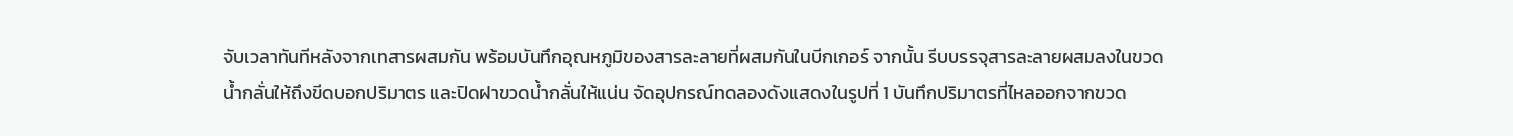จับเวลาทันทีหลังจากเทสารผสมกัน พร้อมบันทึกอุณหภูมิของสารละลายที่ผสมกันในบีกเกอร์ จากนั้น รีบบรรจุสารละลายผสมลงในขวดน้ำกลั่นให้ถึงขีดบอกปริมาตร และปิดฝาขวดน้ำกลั่นให้แน่น จัดอุปกรณ์ทดลองดังแสดงในรูปที่ 1 บันทึกปริมาตรที่ไหลออกจากขวด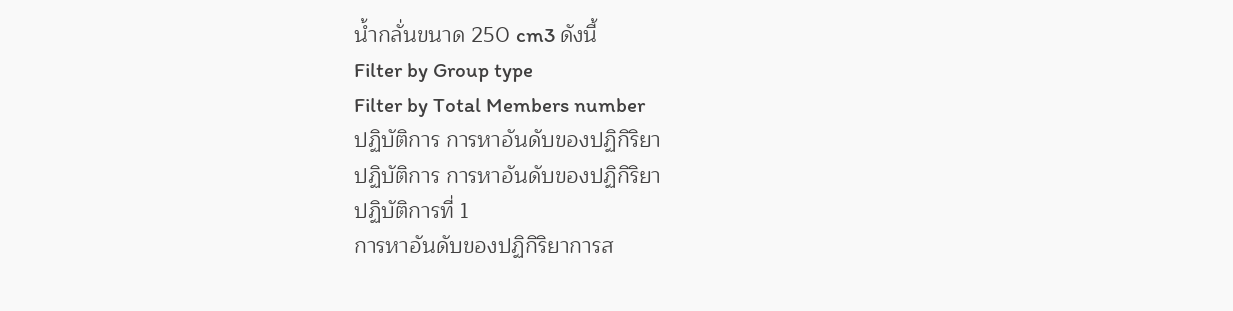น้ำกลั่นขนาด 250 cm3 ดังนี้
Filter by Group type
Filter by Total Members number
ปฏิบัติการ การหาอันดับของปฏิกิริยา
ปฏิบัติการ การหาอันดับของปฏิกิริยา
ปฏิบัติการที่ 1
การหาอันดับของปฏิกิริยาการส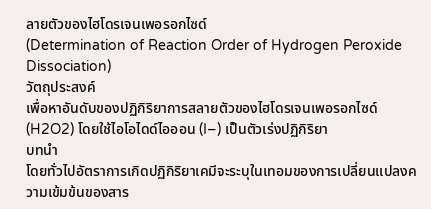ลายตัวของไฮโดรเจนเพอรอกไซด์
(Determination of Reaction Order of Hydrogen Peroxide Dissociation)
วัตถุประสงค์
เพื่อหาอันดับของปฏิกิริยาการสลายตัวของไฮโดรเจนเพอรอกไซด์ (H2O2) โดยใช้ไอโอไดด์ไอออน (I–) เป็นตัวเร่งปฏิกิริยา
บทนำ
โดยทั่วไปอัตราการเกิดปฏิกิริยาเคมีจะระบุในเทอมของการเปลี่ยนแปลงความเข้มข้นของสาร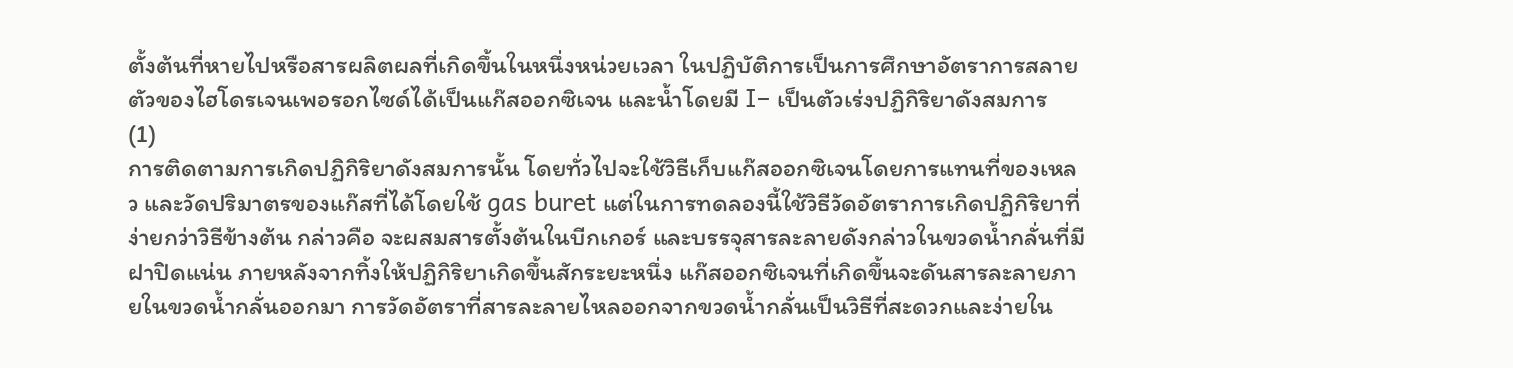ตั้งต้นที่หายไปหรือสารผลิตผลที่เกิดขึ้นในหนึ่งหน่วยเวลา ในปฏิบัติการเป็นการศึกษาอัตราการสลายตัวของไฮโดรเจนเพอรอกไซด์ได้เป็นแก๊สออกซิเจน และน้ำโดยมี I– เป็นตัวเร่งปฏิกิริยาดังสมการ
(1)
การติดตามการเกิดปฏิกิริยาดังสมการนั้น โดยทั่วไปจะใช้วิธีเก็บแก๊สออกซิเจนโดยการแทนที่ของเหลว และวัดปริมาตรของแก๊สที่ได้โดยใช้ gas buret แต่ในการทดลองนี้ใช้วิธีวัดอัตราการเกิดปฏิกิริยาที่ง่ายกว่าวิธีข้างต้น กล่าวคือ จะผสมสารตั้งต้นในบีกเกอร์ และบรรจุสารละลายดังกล่าวในขวดน้ำกลั่นที่มีฝาปิดแน่น ภายหลังจากทิ้งให้ปฏิกิริยาเกิดขึ้นสักระยะหนึ่ง แก๊สออกซิเจนที่เกิดขึ้นจะดันสารละลายภายในขวดน้ำกลั่นออกมา การวัดอัตราที่สารละลายไหลออกจากขวดน้ำกลั่นเป็นวิธีที่สะดวกและง่ายใน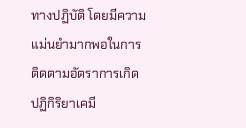ทางปฏิบัติ โดยมีความแม่นยำมากพอในการติดตามอัตราการเกิดปฏิกิริยาเคมี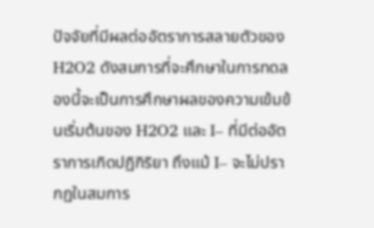ปัจจัยที่มีผลต่ออัตราการสลายตัวของ H2O2 ดังสมการที่จะศึกษาในการทดลองนี้จะเป็นการศึกษาผลของความเข้มข้นเริ่มต้นของ H2O2 และ I– ที่มีต่ออัตราการเกิดปฏิกิริยา ถึงแม้ I– จะไม่ปรากฏในสมการ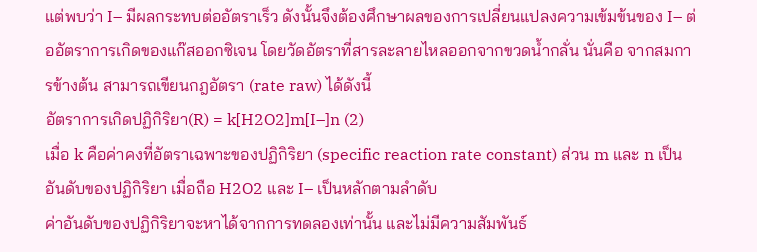แต่พบว่า I– มีผลกระทบต่ออัตราเร็ว ดังนั้นจึงต้องศึกษาผลของการเปลี่ยนแปลงความเข้มข้นของ I– ต่ออัตราการเกิดของแก๊สออกซิเจน โดยวัดอัตราที่สารละลายไหลออกจากขวดน้ำกลั่น นั่นคือ จากสมการข้างต้น สามารถเขียนกฎอัตรา (rate raw) ได้ดังนี้
อัตราการเกิดปฏิกิริยา(R) = k[H2O2]m[I–]n (2)
เมื่อ k คือค่าคงที่อัตราเฉพาะของปฏิกิริยา (specific reaction rate constant) ส่วน m และ n เป็นอันดับของปฏิกิริยา เมื่อถือ H2O2 และ I– เป็นหลักตามลำดับ
ค่าอันดับของปฏิกิริยาจะหาได้จากการทดลองเท่านั้น และไม่มีความสัมพันธ์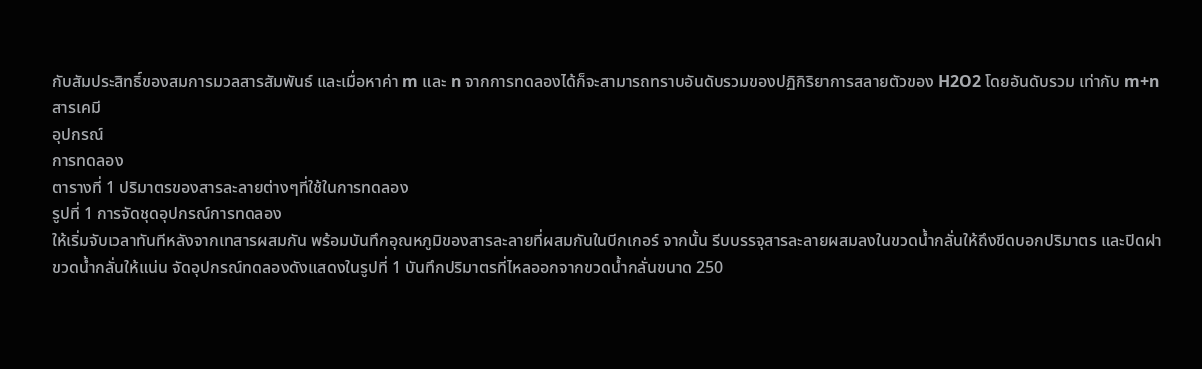กับสัมประสิทธิ์ของสมการมวลสารสัมพันธ์ และเมื่อหาค่า m และ n จากการทดลองได้ก็จะสามารถทราบอันดับรวมของปฏิกิริยาการสลายตัวของ H2O2 โดยอันดับรวม เท่ากับ m+n
สารเคมี
อุปกรณ์
การทดลอง
ตารางที่ 1 ปริมาตรของสารละลายต่างๆที่ใช้ในการทดลอง
รูปที่ 1 การจัดชุดอุปกรณ์การทดลอง
ให้เริ่มจับเวลาทันทีหลังจากเทสารผสมกัน พร้อมบันทึกอุณหภูมิของสารละลายที่ผสมกันในบีกเกอร์ จากนั้น รีบบรรจุสารละลายผสมลงในขวดน้ำกลั่นให้ถึงขีดบอกปริมาตร และปิดฝาขวดน้ำกลั่นให้แน่น จัดอุปกรณ์ทดลองดังแสดงในรูปที่ 1 บันทึกปริมาตรที่ไหลออกจากขวดน้ำกลั่นขนาด 250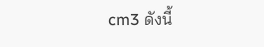cm3 ดังนี้